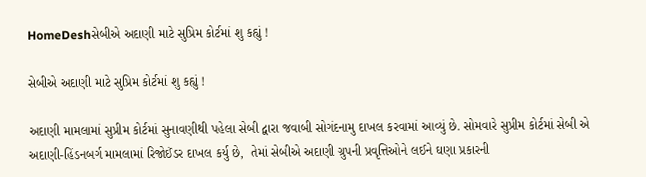HomeDeshસેબીએ અદાણી માટે સુપ્રિમ કોર્ટમાં શુ કહ્યું !

સેબીએ અદાણી માટે સુપ્રિમ કોર્ટમાં શુ કહ્યું !

અદાણી મામલામાં સુપ્રીમ કોર્ટમાં સુનાવણીથી પહેલા સેબી દ્વારા જવાબી સોગંદનામુ દાખલ કરવામાં આવ્યું છે. સોમવારે સુપ્રીમ કોર્ટમાં સેબી એ અદાણી-હિંડનબર્ગ મામલામાં રિજોઈંડર દાખલ કર્યુ છે,  તેમાં સેબીએ અદાણી ગ્રુપની પ્રવૃત્તિઓને લઈને ઘણા પ્રકારની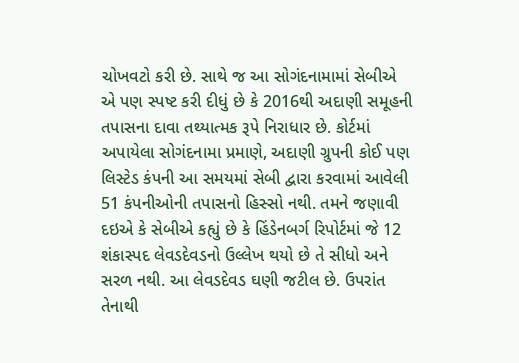ચોખવટો કરી છે. સાથે જ આ સોગંદનામામાં સેબીએ એ પણ સ્પષ્ટ કરી દીધું છે કે 2016થી અદાણી સમૂહની તપાસના દાવા તથ્યાત્મક રૂપે નિરાધાર છે. કોર્ટમાં અપાયેલા સોગંદનામા પ્રમાણે, અદાણી ગ્રુપની કોઈ પણ લિસ્ટેડ કંપની આ સમયમાં સેબી દ્વારા કરવામાં આવેલી 51 કંપનીઓની તપાસનો હિસ્સો નથી. તમને જણાવી દઇએ કે સેબીએ કહ્યું છે કે હિંડેનબર્ગ રિપોર્ટમાં જે 12 શંકાસ્પદ લેવડદેવડનો ઉલ્લેખ થયો છે તે સીધો અને સરળ નથી. આ લેવડદેવડ ઘણી જટીલ છે. ઉપરાંત તેનાથી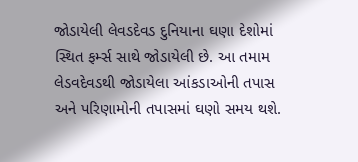જોડાયેલી લેવડદેવડ દુનિયાના ઘણા દેશોમાં સ્થિત ફર્મ્સ સાથે જોડાયેલી છે. આ તમામ લેડવદેવડથી જોડાયેલા આંકડાઓની તપાસ અને પરિણામોની તપાસમાં ઘણો સમય થશે.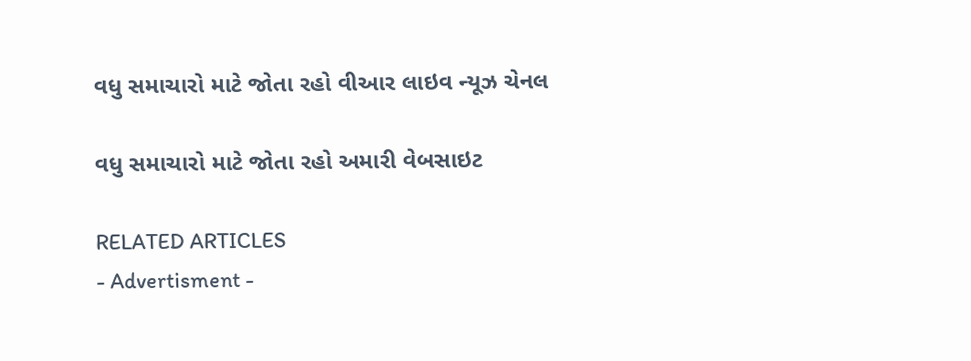વધુ સમાચારો માટે જોતા રહો વીઆર લાઇવ ન્યૂઝ ચેનલ

વધુ સમાચારો માટે જોતા રહો અમારી વેબસાઇટ

RELATED ARTICLES
- Advertisment -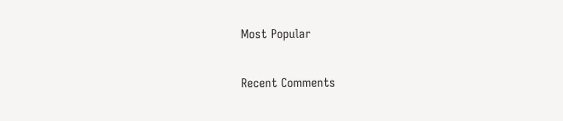Most Popular

Recent Comments